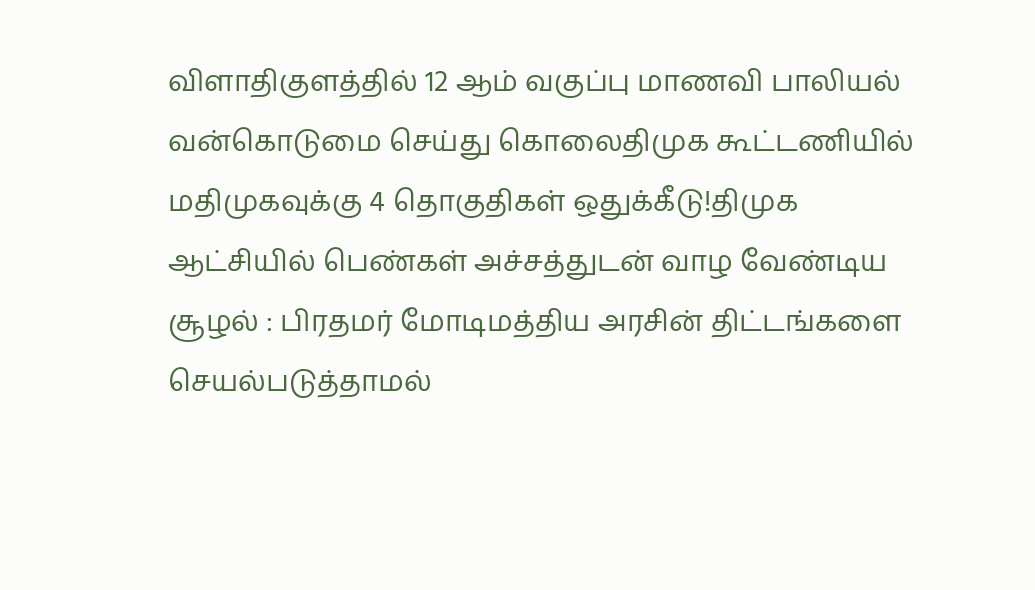விளாதிகுளத்தில் 12 ஆம் வகுப்பு மாணவி பாலியல் வன்கொடுமை செய்து கொலைதிமுக கூட்டணியில் மதிமுகவுக்கு 4 தொகுதிகள் ஒதுக்கீடு!திமுக ஆட்சியில் பெண்கள் அச்சத்துடன் வாழ வேண்டிய சூழல் : பிரதமர் மோடிமத்திய அரசின் திட்டங்களை செயல்படுத்தாமல்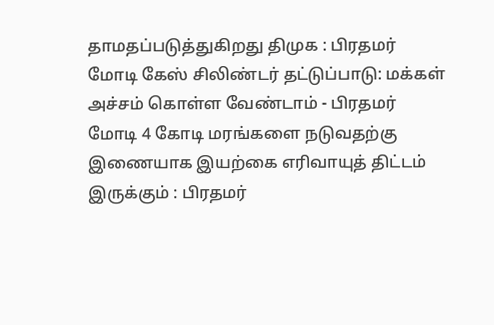தாமதப்படுத்துகிறது திமுக : பிரதமர் மோடி கேஸ் சிலிண்டர் தட்டுப்பாடு: மக்கள் அச்சம் கொள்ள வேண்டாம் - பிரதமர் மோடி 4 கோடி மரங்களை நடுவதற்கு இணையாக இயற்கை எரிவாயுத் திட்டம் இருக்கும் : பிரதமர்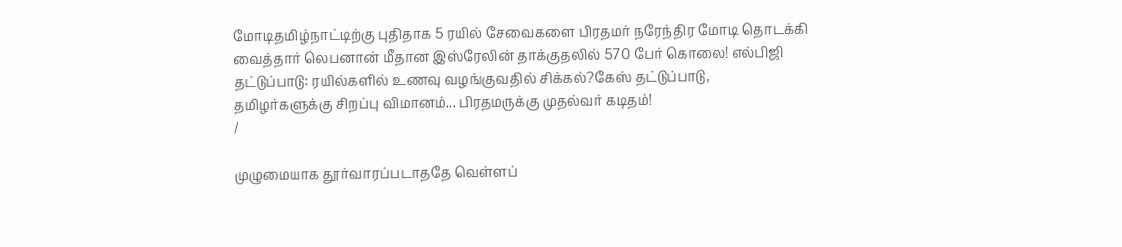மோடிதமிழ்நாட்டிற்கு புதிதாக 5 ரயில் சேவைகளை பிரதமர் நரேந்திர மோடி தொடக்கி வைத்தார் லெபனான் மீதான இஸ்ரேலின் தாக்குதலில் 570 பேர் கொலை! எல்பிஜி தட்டுப்பாடு: ரயில்களில் உணவு வழங்குவதில் சிக்கல்?கேஸ் தட்டுப்பாடு, தமிழர்களுக்கு சிறப்பு விமானம்... பிரதமருக்கு முதல்வர் கடிதம்!
/

முழுமையாக தூர்வாரப்படாததே வெள்ளப்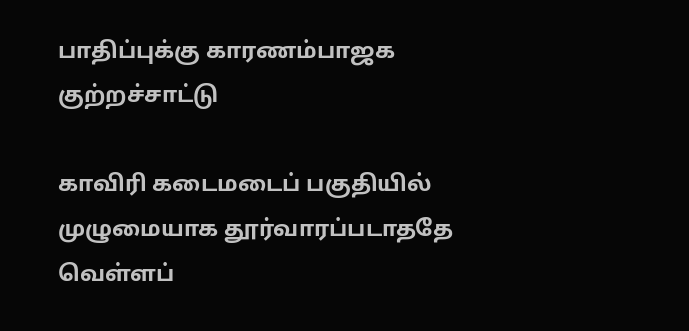பாதிப்புக்கு காரணம்பாஜக குற்றச்சாட்டு

காவிரி கடைமடைப் பகுதியில் முழுமையாக தூர்வாரப்படாததே வெள்ளப்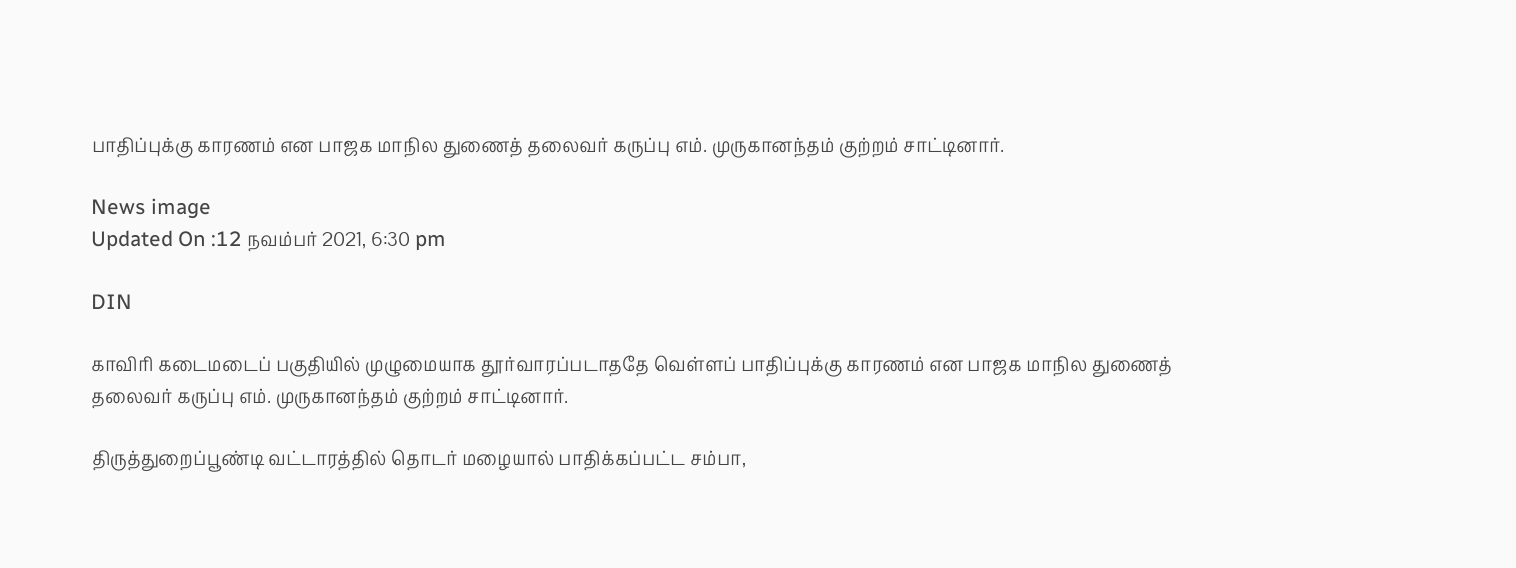பாதிப்புக்கு காரணம் என பாஜக மாநில துணைத் தலைவர் கருப்பு எம். முருகானந்தம் குற்றம் சாட்டினார்.

News image
Updated On :12 நவம்பர் 2021, 6:30 pm

DIN

காவிரி கடைமடைப் பகுதியில் முழுமையாக தூர்வாரப்படாததே வெள்ளப் பாதிப்புக்கு காரணம் என பாஜக மாநில துணைத் தலைவர் கருப்பு எம். முருகானந்தம் குற்றம் சாட்டினார்.

திருத்துறைப்பூண்டி வட்டாரத்தில் தொடர் மழையால் பாதிக்கப்பட்ட சம்பா,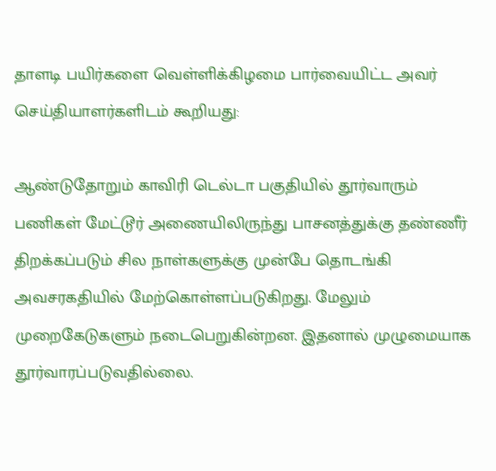தாளடி பயிர்களை வெள்ளிக்கிழமை பார்வையிட்ட அவர் செய்தியாளர்களிடம் கூறியது:

ஆண்டுதோறும் காவிரி டெல்டா பகுதியில் தூர்வாரும் பணிகள் மேட்டூர் அணையிலிருந்து பாசனத்துக்கு தண்ணீர் திறக்கப்படும் சில நாள்களுக்கு முன்பே தொடங்கி அவசரகதியில் மேற்கொள்ளப்படுகிறது. மேலும் முறைகேடுகளும் நடைபெறுகின்றன. இதனால் முழுமையாக தூர்வாரப்படுவதில்லை.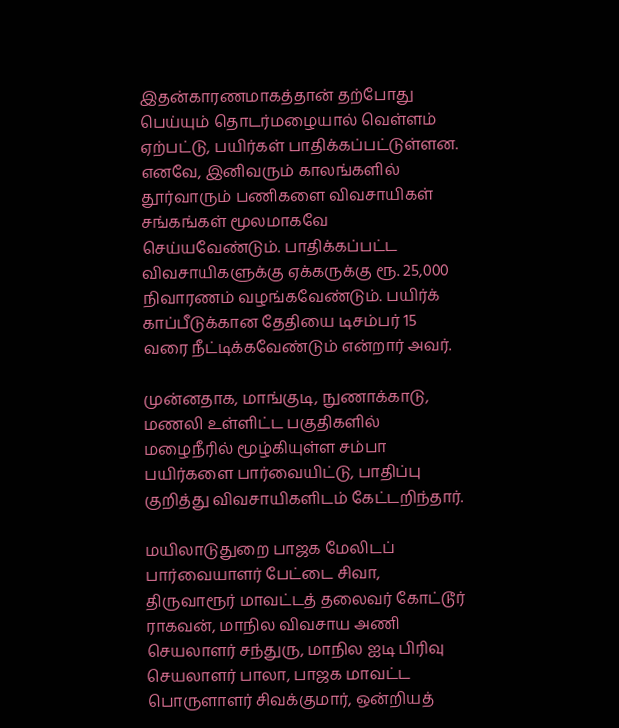இதன்காரணமாகத்தான் தற்போது பெய்யும் தொடர்மழையால் வெள்ளம் ஏற்பட்டு, பயிர்கள் பாதிக்கப்பட்டுள்ளன. எனவே, இனிவரும் காலங்களில் தூர்வாரும் பணிகளை விவசாயிகள் சங்கங்கள் மூலமாகவே செய்யவேண்டும். பாதிக்கப்பட்ட விவசாயிகளுக்கு ஏக்கருக்கு ரூ. 25,000 நிவாரணம் வழங்கவேண்டும். பயிர்க் காப்பீடுக்கான தேதியை டிசம்பர் 15 வரை நீட்டிக்கவேண்டும் என்றார் அவர்.

முன்னதாக, மாங்குடி, நுணாக்காடு, மணலி உள்ளிட்ட பகுதிகளில் மழைநீரில் மூழ்கியுள்ள சம்பா பயிர்களை பார்வையிட்டு, பாதிப்பு குறித்து விவசாயிகளிடம் கேட்டறிந்தார்.

மயிலாடுதுறை பாஜக மேலிடப் பார்வையாளர் பேட்டை சிவா, திருவாரூர் மாவட்டத் தலைவர் கோட்டூர் ராகவன், மாநில விவசாய அணி செயலாளர் சந்துரு, மாநில ஐடி பிரிவு செயலாளர் பாலா, பாஜக மாவட்ட பொருளாளர் சிவக்குமார், ஒன்றியத்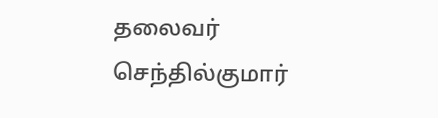தலைவர் செந்தில்குமார்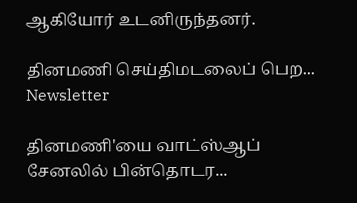ஆகியோர் உடனிருந்தனர்.

தினமணி செய்திமடலைப் பெற... Newsletter

தினமணி'யை வாட்ஸ்ஆப் சேனலில் பின்தொடர...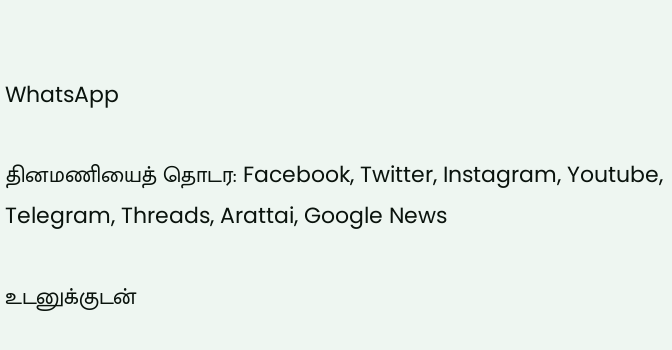WhatsApp

தினமணியைத் தொடர: Facebook, Twitter, Instagram, Youtube, Telegram, Threads, Arattai, Google News

உடனுக்குடன்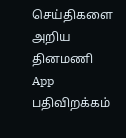செய்திகளை அறிய தினமணி App பதிவிறக்கம்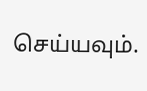செய்யவும்.